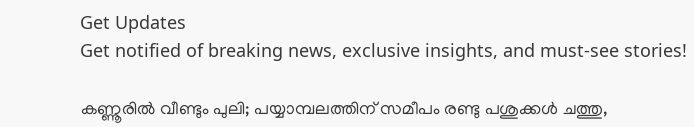Get Updates
Get notified of breaking news, exclusive insights, and must-see stories!

കണ്ണൂരില്‍ വീണ്ടും പുലി; പയ്യാമ്പലത്തിന് സമീപം രണ്ടു പശുക്കള്‍ ചത്തു,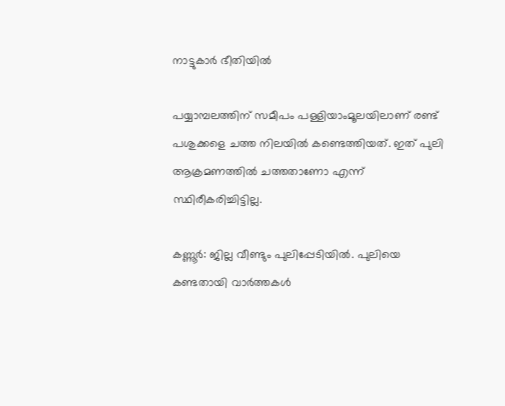നാട്ടുകാര്‍ ഭീതിയില്‍

പയ്യാമ്പലത്തിന് സമീപം പള്ളിയാംമൂലയിലാണ് രണ്ട് പശുക്കളെ ചത്ത നിലയില്‍ കണ്ടെത്തിയത്. ഇത് പുലി ആക്രമണത്തില്‍ ചത്തതാണോ എന്ന് സ്ഥിരീകരിച്ചിട്ടില്ല.

കണ്ണൂര്‍: ജില്ല വീണ്ടും പുലിപ്പേടിയില്‍. പുലിയെ കണ്ടതായി വാര്‍ത്തകള്‍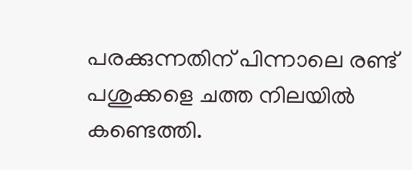പരക്കുന്നതിന് പിന്നാലെ രണ്ട് പശുക്കളെ ചത്ത നിലയില്‍ കണ്ടെത്തി.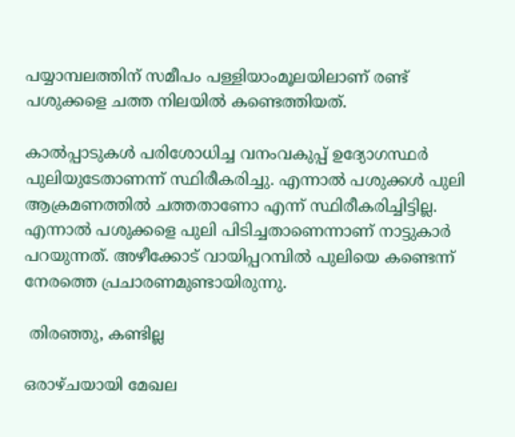പയ്യാമ്പലത്തിന് സമീപം പള്ളിയാംമൂലയിലാണ് രണ്ട് പശുക്കളെ ചത്ത നിലയില്‍ കണ്ടെത്തിയത്.

കാല്‍പ്പാടുകള്‍ പരിശോധിച്ച വനംവകുപ്പ് ഉദ്യോഗസ്ഥര്‍ പുലിയുടേതാണന്ന് സ്ഥിരീകരിച്ചു. എന്നാല്‍ പശുക്കള്‍ പുലി ആക്രമണത്തില്‍ ചത്തതാണോ എന്ന് സ്ഥിരീകരിച്ചിട്ടില്ല. എന്നാല്‍ പശുക്കളെ പുലി പിടിച്ചതാണെന്നാണ് നാട്ടുകാര്‍ പറയുന്നത്. അഴീക്കോട് വായിപ്പറമ്പില്‍ പുലിയെ കണ്ടെന്ന് നേരത്തെ പ്രചാരണമുണ്ടായിരുന്നു.

 തിരഞ്ഞു, കണ്ടില്ല

ഒരാഴ്ചയായി മേഖല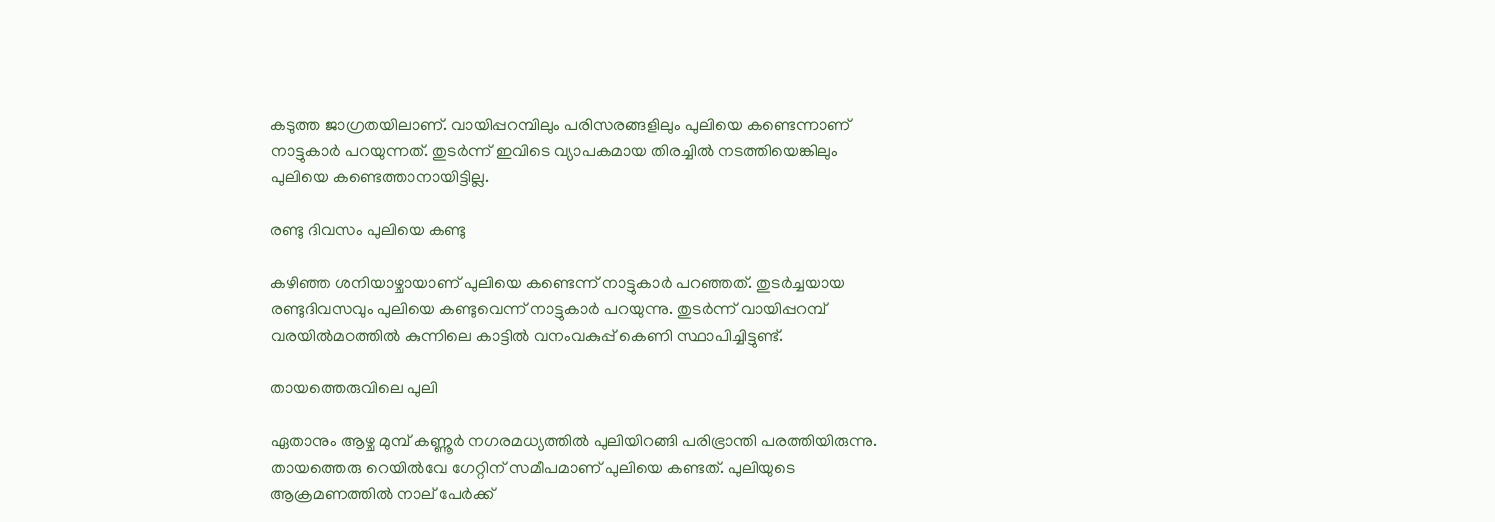കടുത്ത ജാഗ്രതയിലാണ്. വായിപ്പറമ്പിലും പരിസരങ്ങളിലും പുലിയെ കണ്ടെന്നാണ് നാട്ടുകാര്‍ പറയുന്നത്. തുടര്‍ന്ന് ഇവിടെ വ്യാപകമായ തിരച്ചില്‍ നടത്തിയെങ്കിലും പുലിയെ കണ്ടെത്താനായിട്ടില്ല.

രണ്ടു ദിവസം പുലിയെ കണ്ടു

കഴിഞ്ഞ ശനിയാഴ്ചായാണ് പുലിയെ കണ്ടെന്ന് നാട്ടുകാര്‍ പറഞ്ഞത്. തുടര്‍ച്ചയായ രണ്ടുദിവസവും പുലിയെ കണ്ടുവെന്ന് നാട്ടുകാര്‍ പറയുന്നു. തുടര്‍ന്ന് വായിപ്പറമ്പ് വരയില്‍മഠത്തില്‍ കുന്നിലെ കാട്ടില്‍ വനംവകുപ്പ് കെണി സ്ഥാപിച്ചിട്ടുണ്ട്.

തായത്തെരുവിലെ പുലി

ഏതാനും ആഴ്ച മുമ്പ് കണ്ണൂര്‍ നഗരമധ്യത്തില്‍ പുലിയിറങ്ങി പരിഭ്രാന്തി പരത്തിയിരുന്നു. തായത്തെരു റെയില്‍വേ ഗേറ്റിന് സമീപമാണ് പുലിയെ കണ്ടത്. പുലിയുടെ ആക്രമണത്തില്‍ നാല് പേര്‍ക്ക്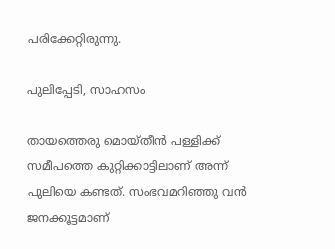പരിക്കേറ്റിരുന്നു.

പുലിപ്പേടി, സാഹസം

തായത്തെരു മൊയ്തീന്‍ പള്ളിക്ക് സമീപത്തെ കുറ്റിക്കാട്ടിലാണ് അന്ന് പുലിയെ കണ്ടത്. സംഭവമറിഞ്ഞു വന്‍ ജനക്കൂട്ടമാണ്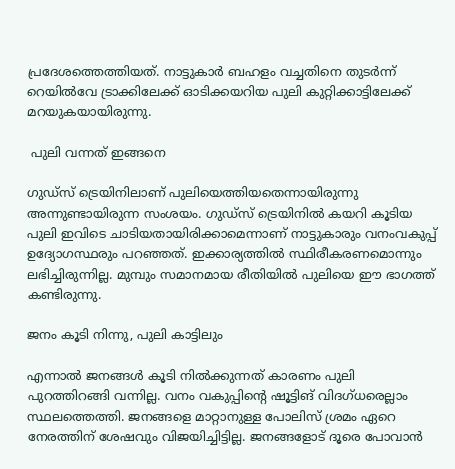പ്രദേശത്തെത്തിയത്. നാട്ടുകാര്‍ ബഹളം വച്ചതിനെ തുടര്‍ന്ന് റെയില്‍വേ ട്രാക്കിലേക്ക് ഓടിക്കയറിയ പുലി കുറ്റിക്കാട്ടിലേക്ക് മറയുകയായിരുന്നു.

 പുലി വന്നത് ഇങ്ങനെ

ഗുഡ്സ് ട്രെയിനിലാണ് പുലിയെത്തിയതെന്നായിരുന്നു അന്നുണ്ടായിരുന്ന സംശയം. ഗുഡ്സ് ട്രെയിനില്‍ കയറി കൂടിയ പുലി ഇവിടെ ചാടിയതായിരിക്കാമെന്നാണ് നാട്ടുകാരും വനംവകുപ്പ് ഉദ്യോഗസ്ഥരും പറഞ്ഞത്. ഇക്കാര്യത്തില്‍ സ്ഥിരീകരണമൊന്നും ലഭിച്ചിരുന്നില്ല. മുമ്പും സമാനമായ രീതിയില്‍ പുലിയെ ഈ ഭാഗത്ത് കണ്ടിരുന്നു.

ജനം കൂടി നിന്നു, പുലി കാട്ടിലും

എന്നാല്‍ ജനങ്ങള്‍ കൂടി നില്‍ക്കുന്നത് കാരണം പുലി പുറത്തിറങ്ങി വന്നില്ല. വനം വകുപ്പിന്റെ ഷൂട്ടിങ് വിദഗ്ധരെല്ലാം സ്ഥലത്തെത്തി. ജനങ്ങളെ മാറ്റാനുള്ള പോലിസ് ശ്രമം ഏറെ നേരത്തിന് ശേഷവും വിജയിച്ചിട്ടില്ല. ജനങ്ങളോട് ദൂരെ പോവാന്‍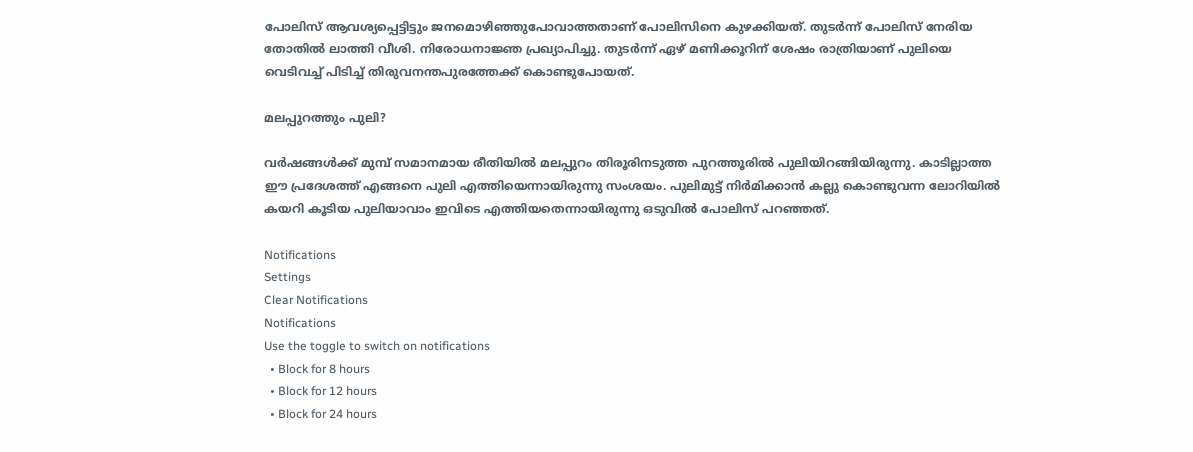പോലിസ് ആവശ്യപ്പെട്ടിട്ടും ജനമൊഴിഞ്ഞുപോവാത്തതാണ് പോലിസിനെ കുഴക്കിയത്. തുടര്‍ന്ന് പോലിസ് നേരിയ തോതില്‍ ലാത്തി വീശി. നിരോധനാജ്ഞ പ്രഖ്യാപിച്ചു. തുടര്‍ന്ന് ഏഴ് മണിക്കൂറിന് ശേഷം രാത്രിയാണ് പുലിയെ വെടിവച്ച് പിടിച്ച് തിരുവനന്തപുരത്തേക്ക് കൊണ്ടുപോയത്.

മലപ്പുറത്തും പുലി?

വര്‍ഷങ്ങള്‍ക്ക് മുമ്പ് സമാനമായ രീതിയില്‍ മലപ്പുറം തിരൂരിനടുത്ത പുറത്തൂരില്‍ പുലിയിറങ്ങിയിരുന്നു. കാടില്ലാത്ത ഈ പ്രദേശത്ത് എങ്ങനെ പുലി എത്തിയെന്നായിരുന്നു സംശയം. പുലിമുട്ട് നിര്‍മിക്കാന്‍ കല്ലു കൊണ്ടുവന്ന ലോറിയില്‍ കയറി കൂടിയ പുലിയാവാം ഇവിടെ എത്തിയതെന്നായിരുന്നു ഒടുവില്‍ പോലിസ് പറഞ്ഞത്.

Notifications
Settings
Clear Notifications
Notifications
Use the toggle to switch on notifications
  • Block for 8 hours
  • Block for 12 hours
  • Block for 24 hours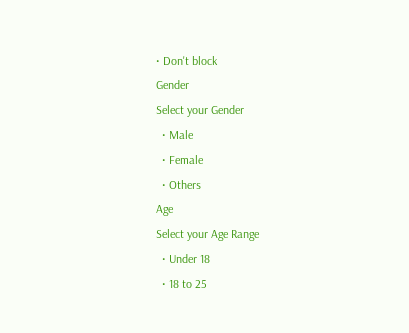• Don't block
Gender
Select your Gender
  • Male
  • Female
  • Others
Age
Select your Age Range
  • Under 18
  • 18 to 25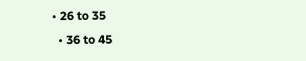• 26 to 35
  • 36 to 45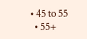• 45 to 55
  • 55+